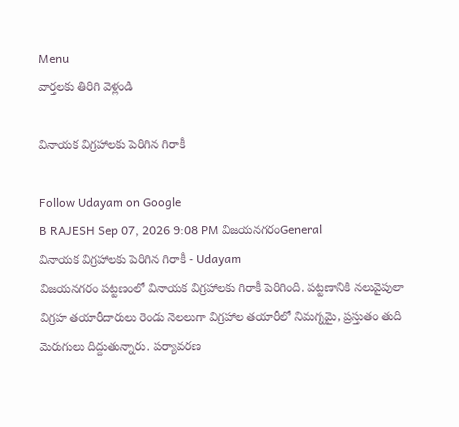Menu
వార్తలకు తిరిగి వెళ్లండి

వినాయక విగ్రహాలకు పెరిగిన గిరాకీ

Follow Udayam on Google
B RAJESH Sep 07, 2026 9:08 PM విజయనగరంGeneral
వినాయక విగ్రహాలకు పెరిగిన గిరాకీ - Udayam
విజయనగరం పట్టణంలో వినాయక విగ్రహాలకు గిరాకీ పెరిగింది. పట్టణానికి నలువైపులా విగ్రహ తయారీదారులు రెండు నెలలుగా విగ్రహాల తయారీలో నిమగ్నమై, ప్రస్తుతం తుది మెరుగులు దిద్దుతున్నారు. పర్యావరణ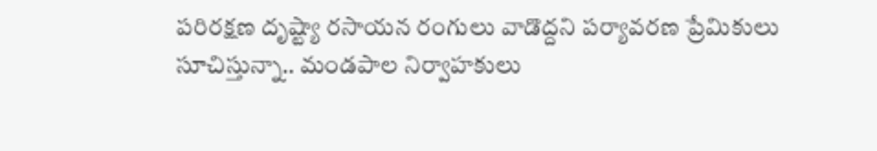పరిరక్షణ దృష్ట్యా రసాయన రంగులు వాడొద్దని పర్యావరణ ప్రేమికులు సూచిస్తున్నా.. మండపాల నిర్వాహకులు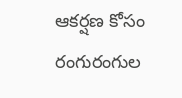ఆకర్షణ కోసం రంగురంగుల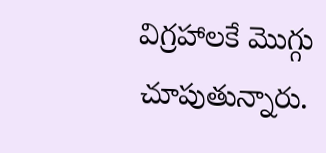విగ్రహాలకే మొగ్గు చూపుతున్నారు.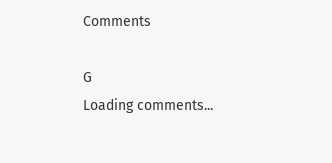Comments

G
Loading comments...